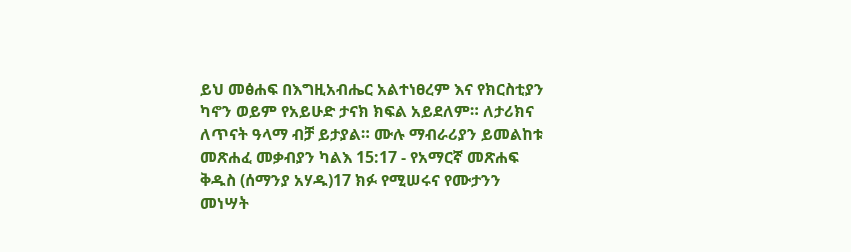ይህ መፅሐፍ በእግዚአብሔር አልተነፀረም እና የክርስቲያን ካኖን ወይም የአይሁድ ታናክ ክፍል አይደለም። ለታሪክና ለጥናት ዓላማ ብቻ ይታያል። ሙሉ ማብራሪያን ይመልከቱ መጽሐፈ መቃብያን ካልእ 15:17 - የአማርኛ መጽሐፍ ቅዱስ (ሰማንያ አሃዱ)17 ክፉ የሚሠሩና የሙታንን መነሣት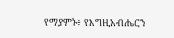የማያምኑ፥ የእግዚአብሔርን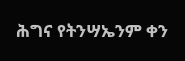ሕግና የትንሣኤንም ቀን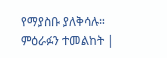የማያስቡ ያለቅሳሉ። ምዕራፉን ተመልከት |